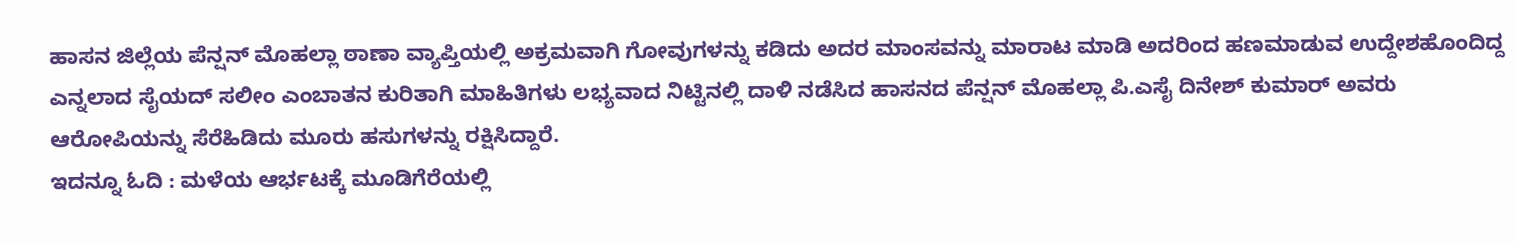ಹಾಸನ ಜಿಲ್ಲೆಯ ಪೆನ್ಷನ್ ಮೊಹಲ್ಲಾ ಠಾಣಾ ವ್ಯಾಪ್ತಿಯಲ್ಲಿ ಅಕ್ರಮವಾಗಿ ಗೋವುಗಳನ್ನು ಕಡಿದು ಅದರ ಮಾಂಸವನ್ನು ಮಾರಾಟ ಮಾಡಿ ಅದರಿಂದ ಹಣಮಾಡುವ ಉದ್ದೇಶಹೊಂದಿದ್ದ ಎನ್ನಲಾದ ಸೈಯದ್ ಸಲೀಂ ಎಂಬಾತನ ಕುರಿತಾಗಿ ಮಾಹಿತಿಗಳು ಲಭ್ಯವಾದ ನಿಟ್ಟಿನಲ್ಲಿ ದಾಳಿ ನಡೆಸಿದ ಹಾಸನದ ಪೆನ್ಷನ್ ಮೊಹಲ್ಲಾ ಪಿ.ಎಸೈ ದಿನೇಶ್ ಕುಮಾರ್ ಅವರು ಆರೋಪಿಯನ್ನು ಸೆರೆಹಿಡಿದು ಮೂರು ಹಸುಗಳನ್ನು ರಕ್ಷಿಸಿದ್ದಾರೆ.
ಇದನ್ನೂ ಓದಿ : ಮಳೆಯ ಆರ್ಭಟಕ್ಕೆ ಮೂಡಿಗೆರೆಯಲ್ಲಿ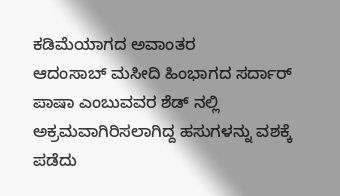ಕಡಿಮೆಯಾಗದ ಅವಾಂತರ
ಆದಂಸಾಬ್ ಮಸೀದಿ ಹಿಂಭಾಗದ ಸರ್ದಾರ್ ಪಾಷಾ ಎಂಬುವವರ ಶೆಡ್ ನಲ್ಲಿ ಅಕ್ರಮವಾಗಿರಿಸಲಾಗಿದ್ದ ಹಸುಗಳನ್ನು ವಶಕ್ಕೆ ಪಡೆದು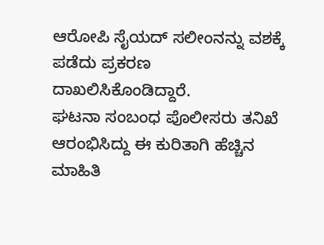ಆರೋಪಿ ಸೈಯದ್ ಸಲೀಂನನ್ನು ವಶಕ್ಕೆ ಪಡೆದು ಪ್ರಕರಣ ದಾಖಲಿಸಿಕೊಂಡಿದ್ದಾರೆ.
ಘಟನಾ ಸಂಬಂಧ ಪೊಲೀಸರು ತನಿಖೆ ಆರಂಭಿಸಿದ್ದು ಈ ಕುರಿತಾಗಿ ಹೆಚ್ಚಿನ ಮಾಹಿತಿ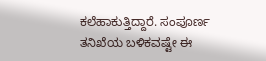ಕಲೆಹಾಕುತ್ತಿದ್ದಾರೆ. ಸಂಪೂರ್ಣ ತನಿಖೆಯ ಬಳಿಕವಷ್ಟೇ ಈ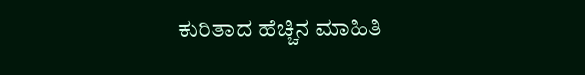ಕುರಿತಾದ ಹೆಚ್ಚಿನ ಮಾಹಿತಿ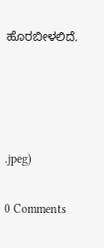ಹೊರಬೀಳಲಿದೆ.




.jpeg)

0 Comments